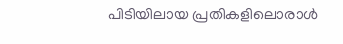പിടിയിലായ പ്രതികളിലൊരാൾ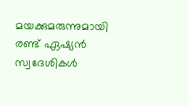മയക്കുമരുന്നുമായി രണ്ട് ഏഷ്യൻ സ്വദേശികൾ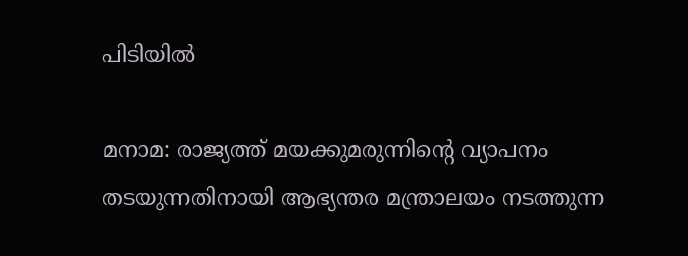പിടിയിൽ

മനാമ: രാജ്യത്ത് മയക്കുമരുന്നിന്റെ വ്യാപനം തടയുന്നതിനായി ആഭ്യന്തര മന്ത്രാലയം നടത്തുന്ന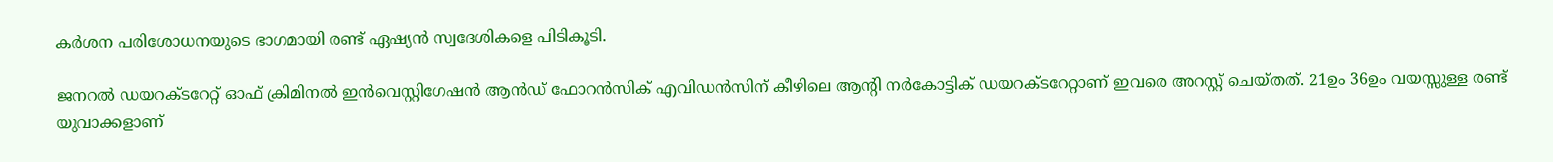കർശന പരിശോധനയുടെ ഭാഗമായി രണ്ട് ഏഷ്യൻ സ്വദേശികളെ പിടികൂടി.

ജനറൽ ഡയറക്ടറേറ്റ് ഓഫ് ക്രിമിനൽ ഇൻവെസ്റ്റിഗേഷൻ ആൻഡ് ഫോറൻസിക് എവിഡൻസിന് കീഴിലെ ആന്റി നർകോട്ടിക് ഡയറക്ടറേറ്റാണ് ഇവരെ അറസ്റ്റ് ചെയ്തത്. 21ഉം 36ഉം വയസ്സുള്ള രണ്ട് യുവാക്കളാണ്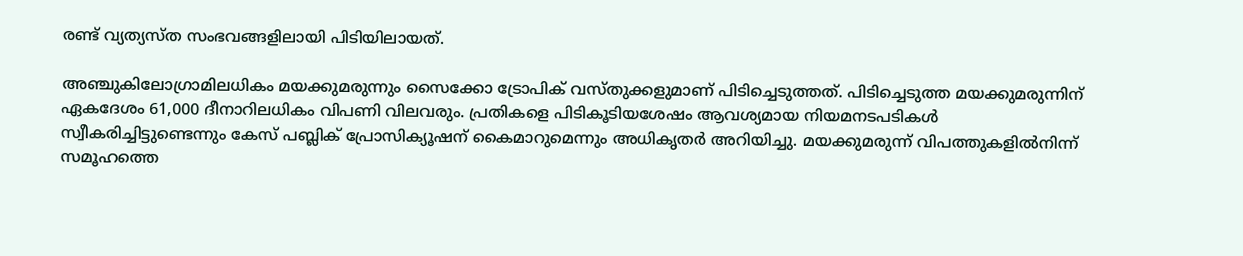രണ്ട് വ്യത്യസ്ത സംഭവങ്ങളിലായി പിടിയിലായത്.

അഞ്ചുകിലോഗ്രാമിലധികം മയക്കുമരുന്നും സൈക്കോ ട്രോപിക് വസ്തുക്കളുമാണ് പിടിച്ചെടുത്തത്. പിടിച്ചെടുത്ത മയക്കുമരുന്നിന് ഏകദേശം 61,000 ദീനാറിലധികം വിപണി വിലവരും. പ്രതികളെ പിടികൂടിയശേഷം ആവശ്യമായ നിയമനടപടികൾ സ്വീകരിച്ചിട്ടുണ്ടെന്നും കേസ് പബ്ലിക് പ്രോസിക്യൂഷന് കൈമാറുമെന്നും അധികൃതർ അറിയിച്ചു. മയക്കുമരുന്ന് വിപത്തുകളിൽനിന്ന് സമൂഹത്തെ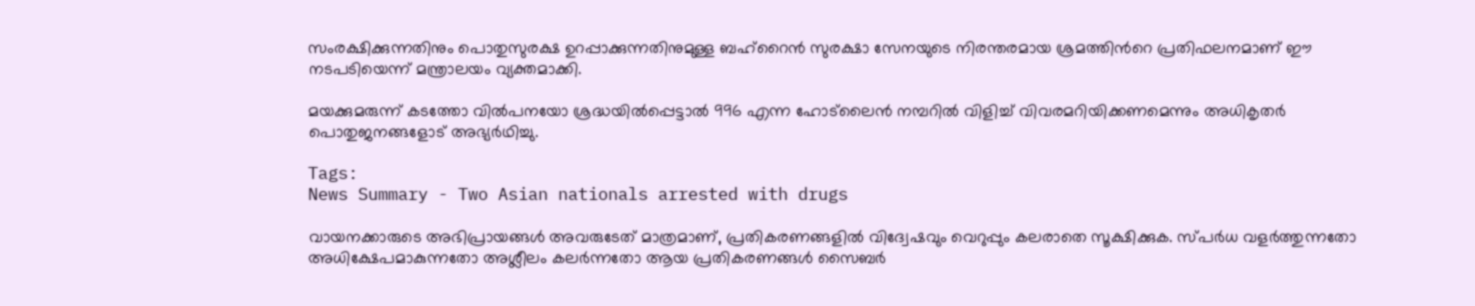സംരക്ഷിക്കുന്നതിനും പൊതുസുരക്ഷ ഉറപ്പാക്കുന്നതിനുമുള്ള ബഹ്‌റൈൻ സുരക്ഷാ സേനയുടെ നിരന്തരമായ ശ്രമത്തിന്‍റെ പ്രതിഫലനമാണ് ഈ നടപടിയെന്ന് മന്ത്രാലയം വ്യക്തമാക്കി.

മയക്കുമരുന്ന് കടത്തോ വിൽപനയോ ശ്രദ്ധയിൽപ്പെട്ടാൽ 996 എന്ന ഹോട്‌ലൈൻ നമ്പറിൽ വിളിച്ച് വിവരമറിയിക്കണമെന്നും അധികൃതർ പൊതുജനങ്ങളോട് അഭ്യർഥിച്ചു.

Tags:
News Summary - Two Asian nationals arrested with drugs

വായനക്കാരുടെ അഭിപ്രായങ്ങള്‍ അവരുടേത് മാത്രമാണ്, പ്രതികരണങ്ങളിൽ വിദ്വേഷവും വെറുപ്പും കലരാതെ സൂക്ഷിക്കുക. സ്പർധ വളർത്തുന്നതോ അധിക്ഷേപമാകുന്നതോ അശ്ലീലം കലർന്നതോ ആയ പ്രതികരണങ്ങൾ സൈബർ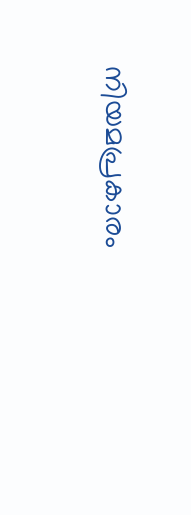നിയമപ്രകാരം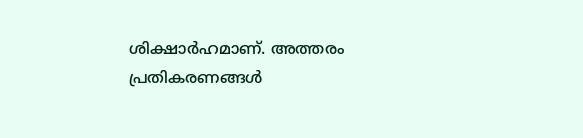ശിക്ഷാർഹമാണ്. അത്തരം പ്രതികരണങ്ങൾ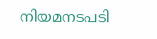നിയമനടപടി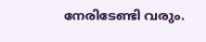നേരിടേണ്ടി വരും.